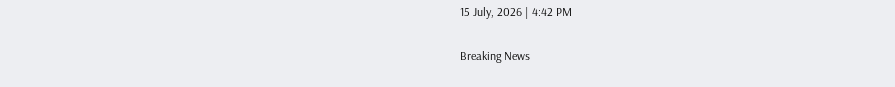15 July, 2026 | 4:42 PM

Breaking News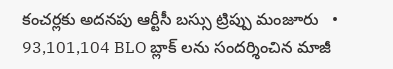కంచర్లకు అదనపు ఆర్టీసీ బస్సు ట్రిప్పు మంజూరు   •   93,101,104 BLO బ్లాక్ లను సందర్శించిన మాజీ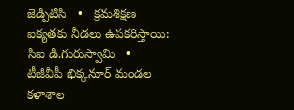జెడ్పిటిసి   •   క్రమశిక్షణ ఐక్యతకు నీడలు ఉపకరిస్తాయి: సిఐ డి.గురుస్వామి   •   టీజీవీపీ భిక్కనూర్ మండల కళాశాల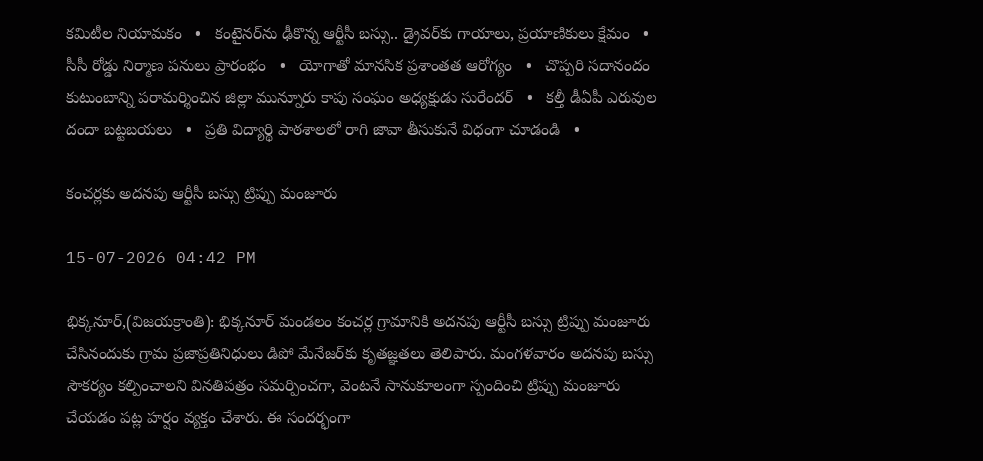కమిటీల నియామకం   •   కంటైనర్‌ను ఢీకొన్న ఆర్టీసీ బస్సు.. డ్రైవర్‌కు గాయాలు, ప్రయాణికులు క్షేమం   •   సీసీ రోడ్డు నిర్మాణ పనులు ప్రారంభం   •   యోగాతో మానసిక ప్రశాంతత ఆరోగ్యం   •   చొప్పరి సదానందం కుటుంబాన్ని పరామర్శించిన జిల్లా మున్నూరు కాపు సంఘం అధ్యక్షుడు సురేందర్   •   కల్తీ డీఏపీ ఎరువుల దందా బట్టబయలు   •   ప్రతి విద్యార్థి పాఠశాలలో రాగి జావా తీసుకునే విధంగా చూడండి   •

కంచర్లకు అదనపు ఆర్టీసీ బస్సు ట్రిప్పు మంజూరు

15-07-2026 04:42 PM

భిక్కనూర్,(విజయక్రాంతి): భిక్కనూర్ మండలం కంచర్ల గ్రామానికి అదనపు ఆర్టీసీ బస్సు ట్రిప్పు మంజూరు చేసినందుకు గ్రామ ప్రజాప్రతినిధులు డిపో మేనేజర్‌కు కృతజ్ఞతలు తెలిపారు. మంగళవారం అదనపు బస్సు సౌకర్యం కల్పించాలని వినతిపత్రం సమర్పించగా, వెంటనే సానుకూలంగా స్పందించి ట్రిప్పు మంజూరు చేయడం పట్ల హర్షం వ్యక్తం చేశారు. ఈ సందర్భంగా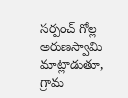సర్పంచ్ గోల్ల అరుణస్వామి మాట్లాడుతూ, గ్రామ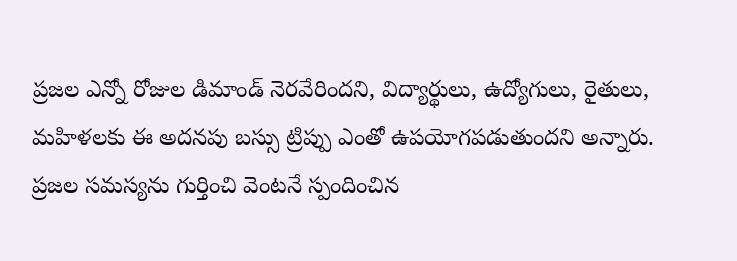ప్రజల ఎన్నో రోజుల డిమాండ్ నెరవేరిందని, విద్యార్థులు, ఉద్యోగులు, రైతులు, మహిళలకు ఈ అదనపు బస్సు ట్రిప్పు ఎంతో ఉపయోగపడుతుందని అన్నారు. ప్రజల సమస్యను గుర్తించి వెంటనే స్పందించిన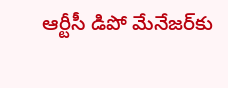ఆర్టీసీ డిపో మేనేజర్‌కు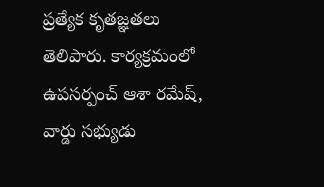ప్రత్యేక కృతజ్ఞతలు తెలిపారు. కార్యక్రమంలో ఉపసర్పంచ్ ఆశా రమేష్, వార్డు సభ్యుడు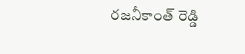రజనీకాంత్ రెడ్డి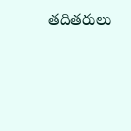తదితరులు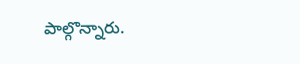పాల్గొన్నారు.